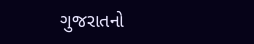ગુજરાતનો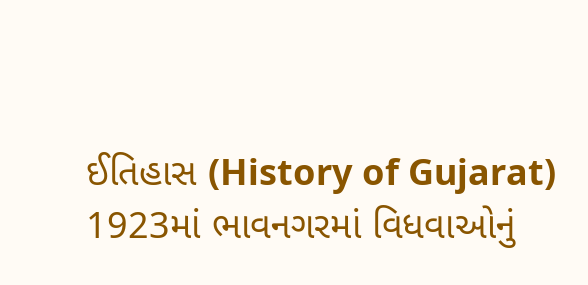ઈતિહાસ (History of Gujarat)
1923માં ભાવનગરમાં વિધવાઓનું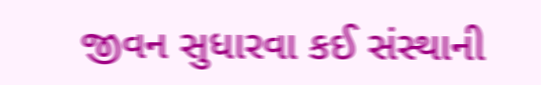જીવન સુધારવા કઈ સંસ્થાની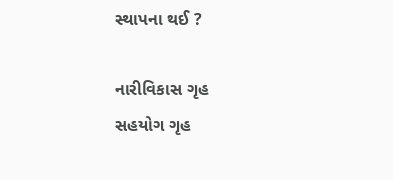સ્થાપના થઈ ?

નારીવિકાસ ગૃહ
સહયોગ ગૃહ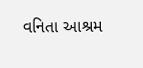વનિતા આશ્રમ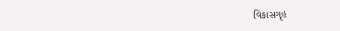વિકાસગૃહ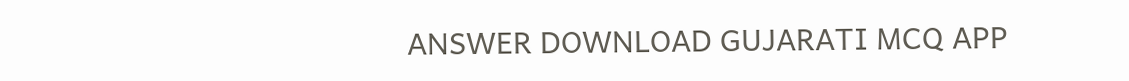ANSWER DOWNLOAD GUJARATI MCQ APP